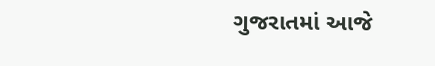ગુજરાતમાં આજે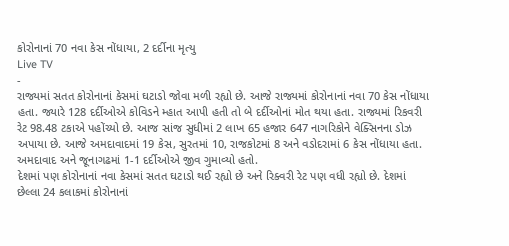કોરોનાનાં 70 નવા કેસ નોંધાયા, 2 દર્દીના મૃત્યુ
Live TV
-
રાજ્યમાં સતત કોરોનાનાં કેસમાં ઘટાડો જોવા મળી રહ્યો છે. આજે રાજ્યમાં કોરોનાનાં નવા 70 કેસ નોંધાયા હતા. જ્યારે 128 દર્દીઓએ કોવિડને મ્હાત આપી હતી તો બે દર્દીઓનાં મોત થયા હતા. રાજ્યમાં રિકવરી રેટ 98.48 ટકાએ પહોંચ્યો છે. આજ સાંજ સુધીમાં 2 લાખ 65 હજાર 647 નાગરિકોને વેક્સિનના ડોઝ અપાયા છે. આજે અમદાવાદમાં 19 કેસ, સુરતમાં 10, રાજકોટમાં 8 અને વડોદરામાં 6 કેસ નોંધાયા હતા. અમદાવાદ અને જૂનાગઢમાં 1-1 દર્દીઓએ જીવ ગુમાવ્યો હતો.
દેશમાં પણ કોરોનાનાં નવા કેસમાં સતત ઘટાડો થઈ રહ્યો છે અને રિક્વરી રેટ પણ વધી રહ્યો છે. દેશમાં છેલ્લા 24 કલાકમાં કોરોનાનાં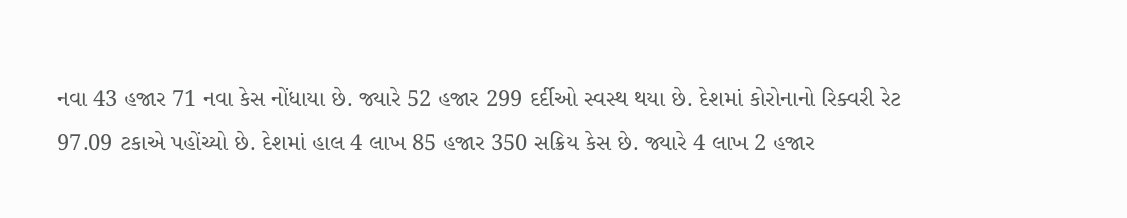નવા 43 હજાર 71 નવા કેસ નોંધાયા છે. જ્યારે 52 હજાર 299 દર્દીઓ સ્વસ્થ થયા છે. દેશમાં કોરોનાનો રિક્વરી રેટ 97.09 ટકાએ પહોંચ્યો છે. દેશમાં હાલ 4 લાખ 85 હજાર 350 સક્રિય કેસ છે. જ્યારે 4 લાખ 2 હજાર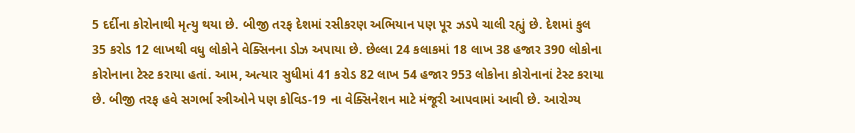5 દર્દીના કોરોનાથી મૃત્યુ થયા છે. બીજી તરફ દેશમાં રસીકરણ અભિયાન પણ પૂર ઝડપે ચાલી રહ્યું છે. દેશમાં કુલ 35 કરોડ 12 લાખથી વધુ લોકોને વેક્સિનના ડોઝ અપાયા છે. છેલ્લા 24 કલાકમાં 18 લાખ 38 હજાર 390 લોકોના કોરોનાના ટેસ્ટ કરાયા હતાં. આમ, અત્યાર સુધીમાં 41 કરોડ 82 લાખ 54 હજાર 953 લોકોના કોરોનાનાં ટેસ્ટ કરાયા છે. બીજી તરફ હવે સગર્ભા સ્ત્રીઓને પણ કોવિડ-19 ના વેક્સિનેશન માટે મંજૂરી આપવામાં આવી છે. આરોગ્ય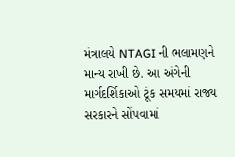મંત્રાલયે NTAGI ની ભલામણને માન્ય રાખી છે. આ અંગેની માર્ગદર્શિકાઓ ટૂંક સમયમાં રાજ્ય સરકારને સોંપવામાં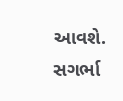આવશે. સગર્ભા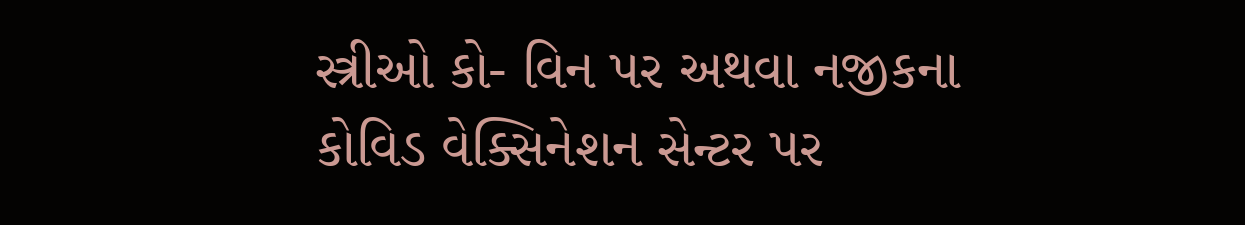સ્ત્રીઓ કો- વિન પર અથવા નજીકના કોવિડ વેક્સિનેશન સેન્ટર પર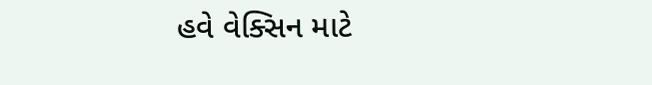હવે વેક્સિન માટે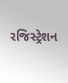રજિસ્ટ્રેશન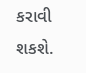કરાવી શકશે.